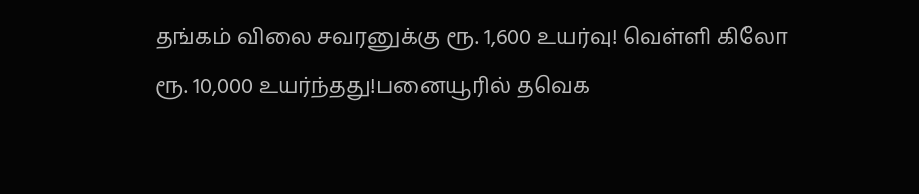தங்கம் விலை சவரனுக்கு ரூ. 1,600 உயர்வு! வெள்ளி கிலோ ரூ. 10,000 உயர்ந்தது!பனையூரில் தவெக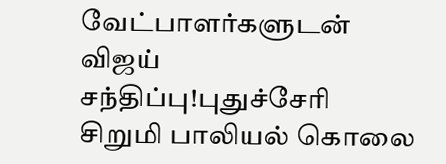வேட்பாளர்களுடன் விஜய் சந்திப்பு!புதுச்சேரி சிறுமி பாலியல் கொலை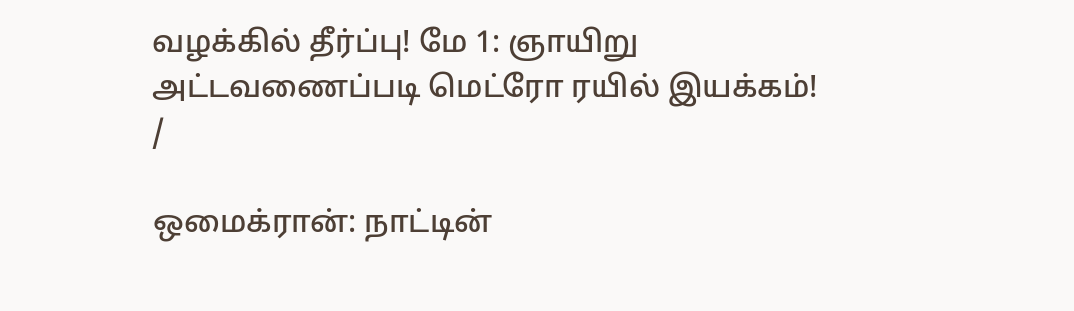வழக்கில் தீர்ப்பு! மே 1: ஞாயிறு அட்டவணைப்படி மெட்ரோ ரயில் இயக்கம்!
/

ஒமைக்ரான்: நாட்டின்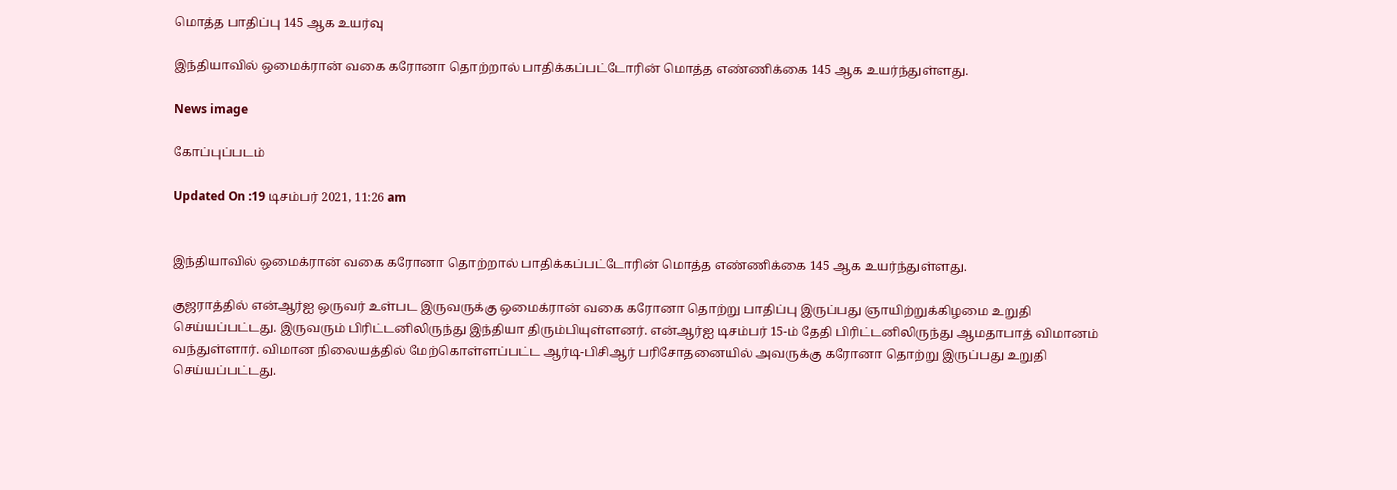மொத்த பாதிப்பு 145 ஆக உயர்வு

இந்தியாவில் ஒமைக்ரான் வகை கரோனா தொற்றால் பாதிக்கப்பட்டோரின் மொத்த எண்ணிக்கை 145 ஆக உயர்ந்துள்ளது.

News image

கோப்புப்படம்

Updated On :19 டிசம்பர் 2021, 11:26 am


இந்தியாவில் ஒமைக்ரான் வகை கரோனா தொற்றால் பாதிக்கப்பட்டோரின் மொத்த எண்ணிக்கை 145 ஆக உயர்ந்துள்ளது.

குஜராத்தில் என்ஆர்ஐ ஒருவர் உள்பட இருவருக்கு ஒமைக்ரான் வகை கரோனா தொற்று பாதிப்பு இருப்பது ஞாயிற்றுக்கிழமை உறுதி செய்யப்பட்டது. இருவரும் பிரிட்டனிலிருந்து இந்தியா திரும்பியுள்ளனர். என்ஆர்ஐ டிசம்பர் 15-ம் தேதி பிரிட்டனிலிருந்து ஆமதாபாத் விமானம் வந்துள்ளார். விமான நிலையத்தில் மேற்கொள்ளப்பட்ட ஆர்டி-பிசிஆர் பரிசோதனையில் அவருக்கு கரோனா தொற்று இருப்பது உறுதி செய்யப்பட்டது.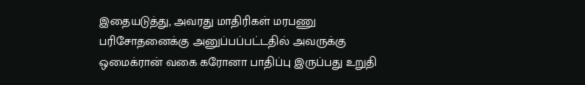இதையடுத்து, அவரது மாதிரிகள் மரபணு பரிசோதனைக்கு அனுப்பப்பட்டதில் அவருக்கு ஒமைக்ரான் வகை கரோனா பாதிப்பு இருப்பது உறுதி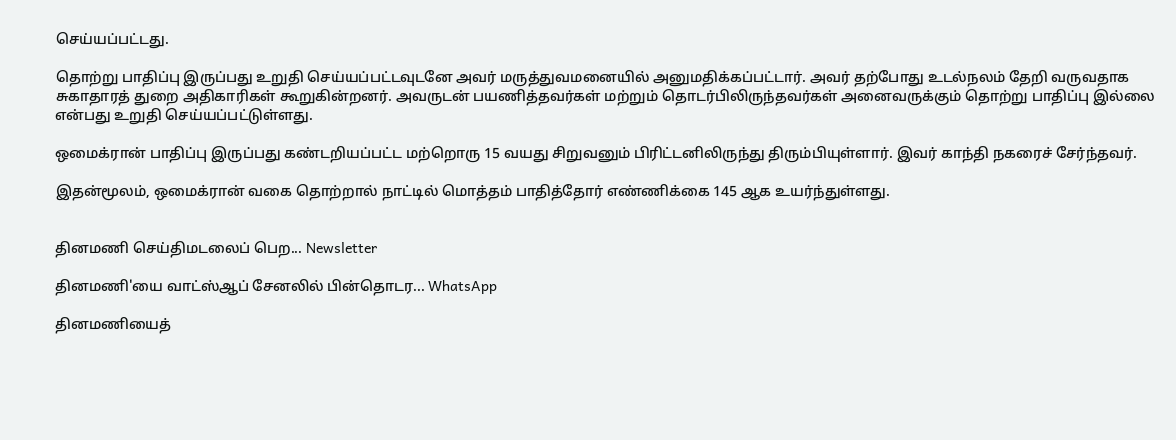செய்யப்பட்டது.

தொற்று பாதிப்பு இருப்பது உறுதி செய்யப்பட்டவுடனே அவர் மருத்துவமனையில் அனுமதிக்கப்பட்டார். அவர் தற்போது உடல்நலம் தேறி வருவதாக சுகாதாரத் துறை அதிகாரிகள் கூறுகின்றனர். அவருடன் பயணித்தவர்கள் மற்றும் தொடர்பிலிருந்தவர்கள் அனைவருக்கும் தொற்று பாதிப்பு இல்லை என்பது உறுதி செய்யப்பட்டுள்ளது.

ஒமைக்ரான் பாதிப்பு இருப்பது கண்டறியப்பட்ட மற்றொரு 15 வயது சிறுவனும் பிரிட்டனிலிருந்து திரும்பியுள்ளார். இவர் காந்தி நகரைச் சேர்ந்தவர்.

இதன்மூலம், ஒமைக்ரான் வகை தொற்றால் நாட்டில் மொத்தம் பாதித்தோர் எண்ணிக்கை 145 ஆக உயர்ந்துள்ளது.


தினமணி செய்திமடலைப் பெற... Newsletter

தினமணி'யை வாட்ஸ்ஆப் சேனலில் பின்தொடர... WhatsApp

தினமணியைத்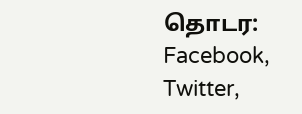தொடர: Facebook, Twitter,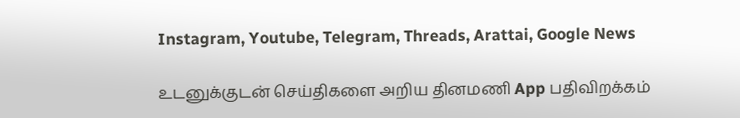Instagram, Youtube, Telegram, Threads, Arattai, Google News

உடனுக்குடன் செய்திகளை அறிய தினமணி App பதிவிறக்கம்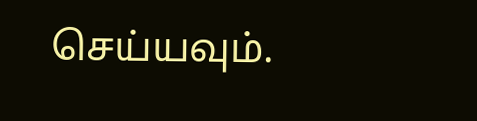செய்யவும்.